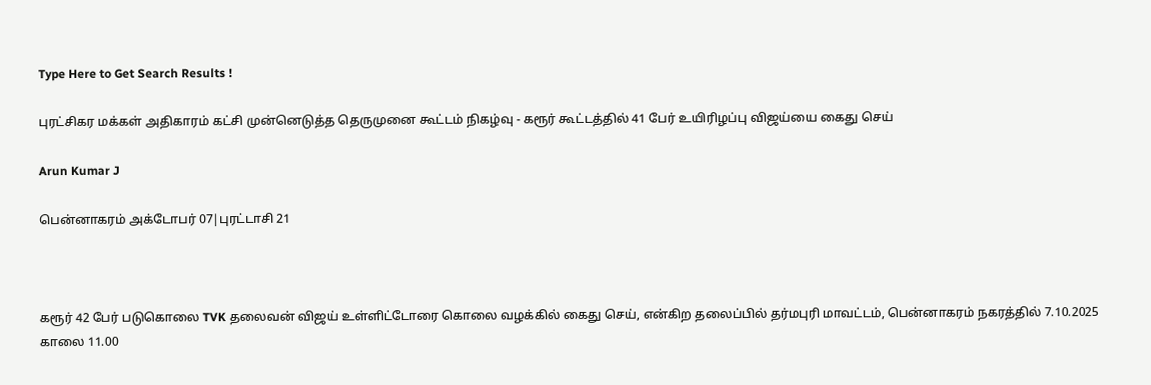Type Here to Get Search Results !

புரட்சிகர மக்கள் அதிகாரம் கட்சி முன்னெடுத்த தெருமுனை கூட்டம் நிகழ்வு - கரூர் கூட்டத்தில் 41 பேர் உயிரிழப்பு விஜய்யை கைது செய்

Arun Kumar J

பென்னாகரம் அக்டோபர் 07|புரட்டாசி 21



கரூர் 42 பேர் படுகொலை TVK தலைவன் விஜய் உள்ளிட்டோரை கொலை வழக்கில் கைது செய், என்கிற தலைப்பில் தர்மபுரி மாவட்டம், பென்னாகரம் நகரத்தில் 7.10.2025 காலை 11.00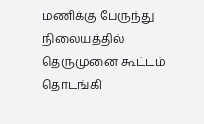மணிக்கு பேருந்து நிலையத்தில் தெருமுனை கூட்டம் தொடங்கி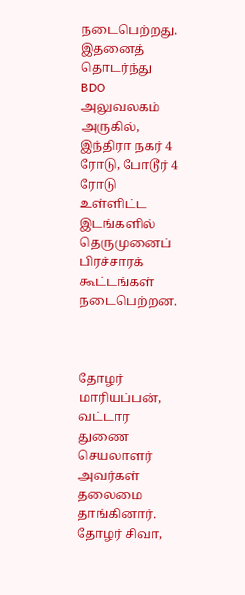நடைபெற்றது. இதனைத் தொடர்ந்து BDO அலுவலகம் அருகில், இந்திரா நகர் 4 ரோடு, போடூர் 4 ரோடு உள்ளிட்ட இடங்களில் தெருமுனைப் பிரச்சாரக் கூட்டங்கள் நடைபெற்றன.



தோழர் மாரியப்பன், வட்டார துணை செயலாளர் அவர்கள் தலைமை தாங்கினார். தோழர் சிவா,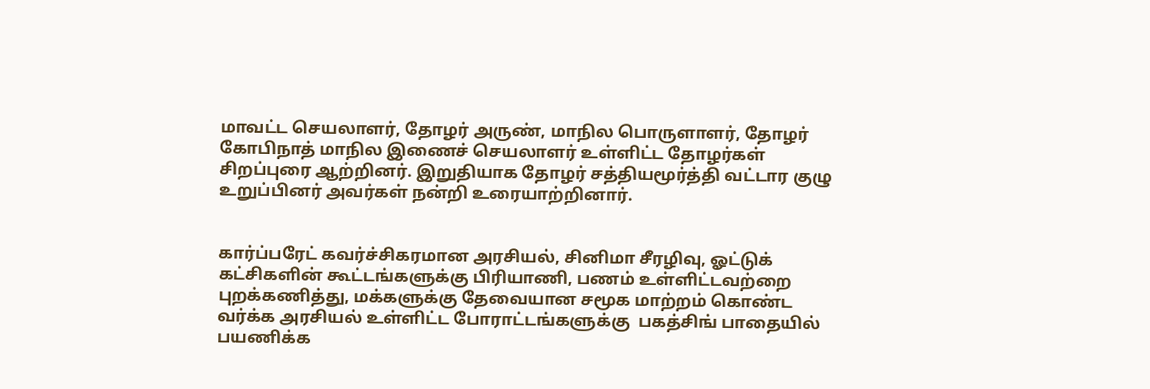மாவட்ட செயலாளர், தோழர் அருண், மாநில பொருளாளர், தோழர் கோபிநாத் மாநில இணைச் செயலாளர் உள்ளிட்ட தோழர்கள் சிறப்புரை ஆற்றினர். இறுதியாக தோழர் சத்தியமூர்த்தி வட்டார குழு உறுப்பினர் அவர்கள் நன்றி உரையாற்றினார்.


கார்ப்பரேட் கவர்ச்சிகரமான அரசியல், சினிமா சீரழிவு, ஓட்டுக் கட்சிகளின் கூட்டங்களுக்கு பிரியாணி, பணம் உள்ளிட்டவற்றை புறக்கணித்து, மக்களுக்கு தேவையான சமூக மாற்றம் கொண்ட வர்க்க அரசியல் உள்ளிட்ட போராட்டங்களுக்கு  பகத்சிங் பாதையில் பயணிக்க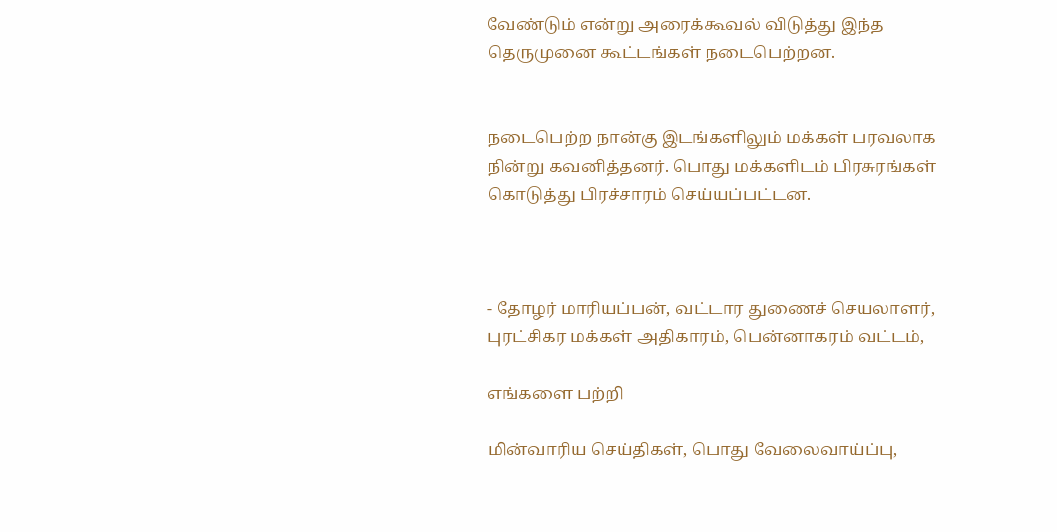வேண்டும் என்று அரைக்கூவல் விடுத்து இந்த தெருமுனை கூட்டங்கள் நடைபெற்றன.


நடைபெற்ற நான்கு இடங்களிலும் மக்கள் பரவலாக நின்று கவனித்தனர். பொது மக்களிடம் பிரசுரங்கள் கொடுத்து பிரச்சாரம் செய்யப்பட்டன.



- தோழர் மாரியப்பன், வட்டார துணைச் செயலாளர், புரட்சிகர மக்கள் அதிகாரம், பென்னாகரம் வட்டம்,

எங்களை பற்றி

மின்வாரிய செய்திகள், பொது வேலைவாய்ப்பு,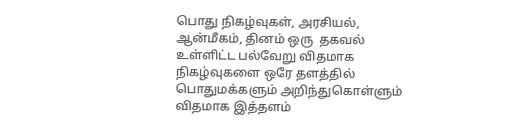பொது நிகழ்வுகள், அரசியல், ஆன்மீகம், தினம் ஒரு ‌ தகவல் உள்ளிட்ட பல்வேறு விதமாக நிகழ்வுகளை ஒரே தளத்தில் பொதுமக்களும் அறிந்துகொள்ளும் விதமாக இத்தளம்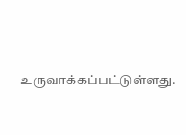உருவாக்கப்பட்டுள்ளது.